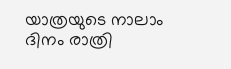യാത്രയുടെ നാലാം ദിനം രാത്രി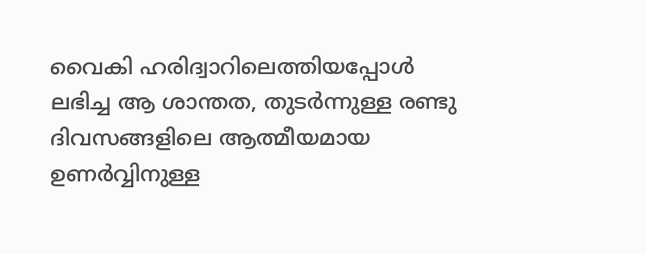വൈകി ഹരിദ്വാറിലെത്തിയപ്പോൾ ലഭിച്ച ആ ശാന്തത, തുടർന്നുള്ള രണ്ടു ദിവസങ്ങളിലെ ആത്മീയമായ ഉണർവ്വിനുള്ള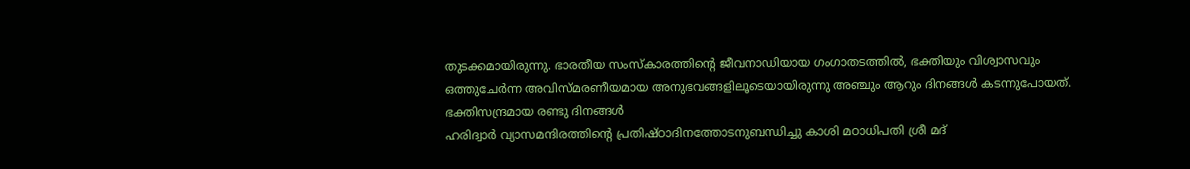തുടക്കമായിരുന്നു. ഭാരതീയ സംസ്കാരത്തിന്റെ ജീവനാഡിയായ ഗംഗാതടത്തിൽ, ഭക്തിയും വിശ്വാസവും ഒത്തുചേർന്ന അവിസ്മരണീയമായ അനുഭവങ്ങളിലൂടെയായിരുന്നു അഞ്ചും ആറും ദിനങ്ങൾ കടന്നുപോയത്.
ഭക്തിസന്ദ്രമായ രണ്ടു ദിനങ്ങൾ
ഹരിദ്വാർ വ്യാസമന്ദിരത്തിന്റെ പ്രതിഷ്ഠാദിനത്തോടനുബന്ധിച്ചു കാശി മഠാധിപതി ശ്രീ മദ്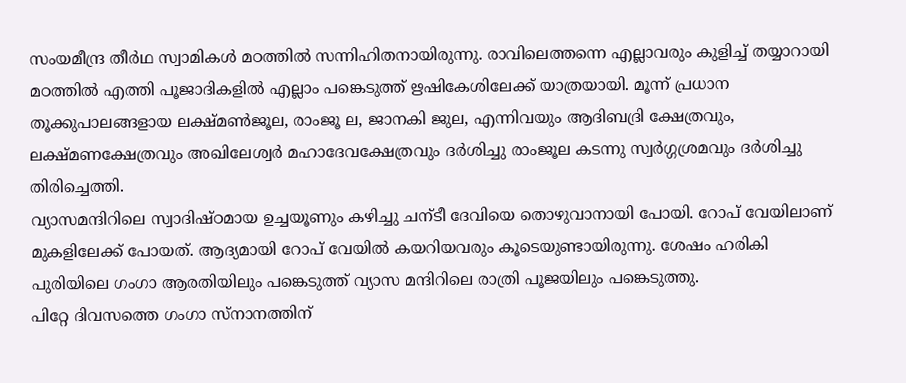സംയമീന്ദ്ര തീർഥ സ്വാമികൾ മഠത്തിൽ സന്നിഹിതനായിരുന്നു. രാവിലെത്തന്നെ എല്ലാവരും കുളിച്ച് തയ്യാറായി മഠത്തിൽ എത്തി പൂജാദികളിൽ എല്ലാം പങ്കെടുത്ത് ഋഷികേശിലേക്ക് യാത്രയായി. മൂന്ന് പ്രധാന തൂക്കുപാലങ്ങളായ ലക്ഷ്മൺജൂല, രാംജൂ ല, ജാനകി ജുല, എന്നിവയും ആദിബദ്രി ക്ഷേത്രവും, ലക്ഷ്മണക്ഷേത്രവും അഖിലേശ്വർ മഹാദേവക്ഷേത്രവും ദർശിച്ചു രാംജൂല കടന്നു സ്വർഗ്ഗശ്രമവും ദർശിച്ചു തിരിച്ചെത്തി.
വ്യാസമന്ദിറിലെ സ്വാദിഷ്ഠമായ ഉച്ചയൂണും കഴിച്ചു ചന്ടീ ദേവിയെ തൊഴുവാനായി പോയി. റോപ് വേയിലാണ് മുകളിലേക്ക് പോയത്. ആദ്യമായി റോപ് വേയിൽ കയറിയവരും കൂടെയുണ്ടായിരുന്നു. ശേഷം ഹരികി പുരിയിലെ ഗംഗാ ആരതിയിലും പങ്കെടുത്ത് വ്യാസ മന്ദിറിലെ രാത്രി പൂജയിലും പങ്കെടുത്തു.
പിറ്റേ ദിവസത്തെ ഗംഗാ സ്നാനത്തിന്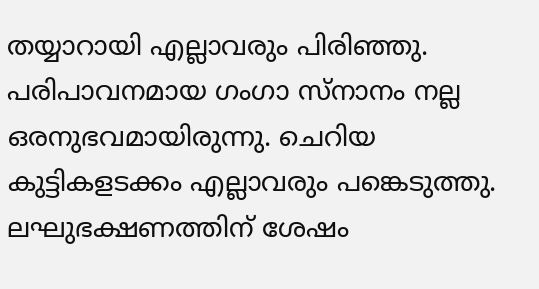തയ്യാറായി എല്ലാവരും പിരിഞ്ഞു.
പരിപാവനമായ ഗംഗാ സ്നാനം നല്ല ഒരനുഭവമായിരുന്നു. ചെറിയ കുട്ടികളടക്കം എല്ലാവരും പങ്കെടുത്തു. ലഘുഭക്ഷണത്തിന് ശേഷം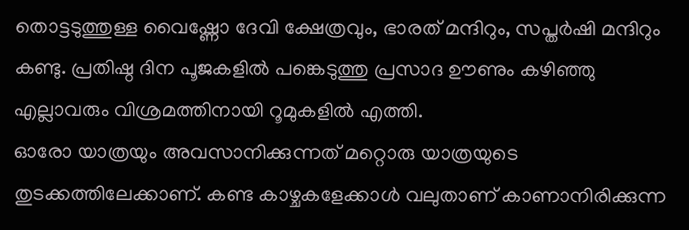തൊട്ടടുത്തുള്ള വൈഷ്ണോ ദേവി ക്ഷേത്രവും, ഭാരത് മന്ദിറും, സപ്തർഷി മന്ദിറും കണ്ടു. പ്രതിഷ്ഠ ദിന പൂജകളിൽ പങ്കെടുത്തു പ്രസാദ ഊണും കഴിഞ്ഞു എല്ലാവരും വിശ്രമത്തിനായി റൂമുകളിൽ എത്തി.
ഓരോ യാത്രയും അവസാനിക്കുന്നത് മറ്റൊരു യാത്രയുടെ തുടക്കത്തിലേക്കാണ്. കണ്ട കാഴ്ചകളേക്കാൾ വലുതാണ് കാണാനിരിക്കുന്ന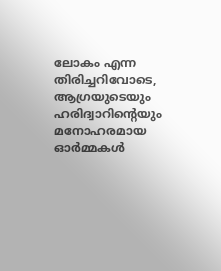ലോകം എന്ന തിരിച്ചറിവോടെ, ആഗ്രയുടെയും ഹരിദ്വാറിന്റെയും മനോഹരമായ ഓർമ്മകൾ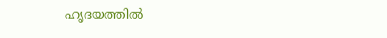ഹൃദയത്തിൽ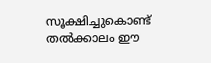സൂക്ഷിച്ചുകൊണ്ട് തൽക്കാലം ഈ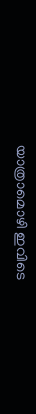യാത്രാമൊഴി ഇവിടെ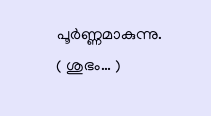പൂർണ്ണമാകുന്നു.
( ശുഭം… )